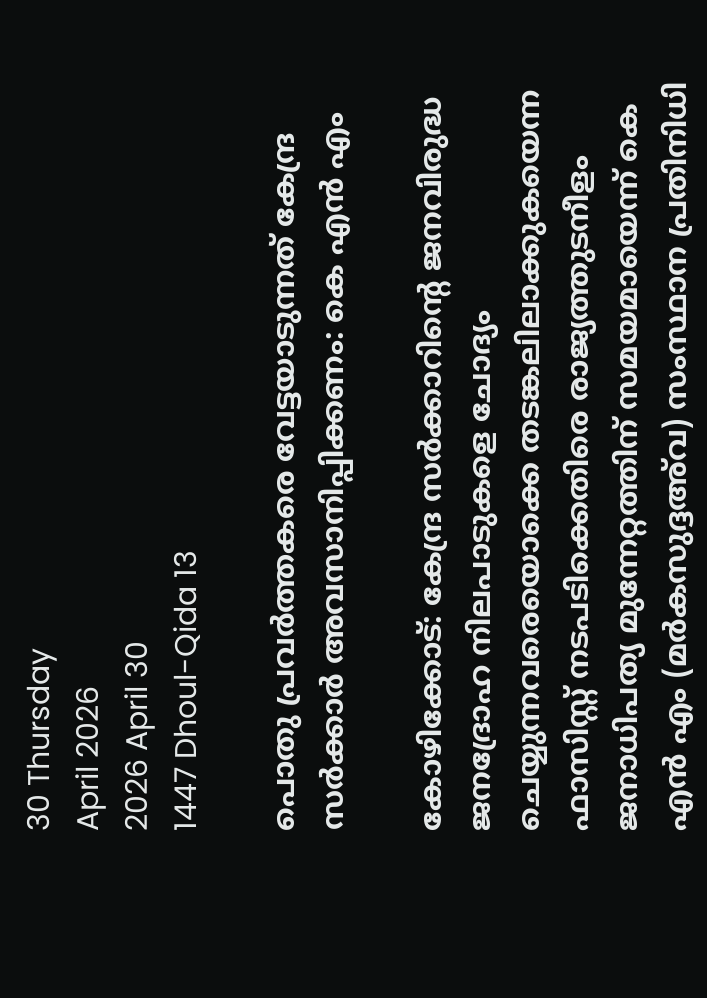30 Thursday
April 2026
2026 April 30
1447 Dhoul-Qida 13

പൊതു പ്രവര്‍ത്തകരെ വേട്ടയാടുന്നത് കേന്ദ്ര സര്‍ക്കാര്‍ അവസാനിപ്പിക്കണം: കെ എന്‍ എം

കോഴിക്കോട്: കേന്ദ്ര സര്‍ക്കാറിന്റെ ജനവിരുദ്ധ ജനദ്രോഹ നിലപാടുകളെ ചോദ്യം ചെയ്യുന്നവരെയൊക്കെ തടങ്കലിലാക്കുകയെന്ന ഫാസിസ്റ്റ് നടപടിക്കെതിരെ രാജ്യത്തുടനീളം ജനാധിപത്യ മുന്നേറ്റത്തിന് സമയമായെന്ന് കെ എന്‍ എം (മര്‍കസുദ്ദഅ്‌വ) സംസ്ഥാന പ്രതിനിധി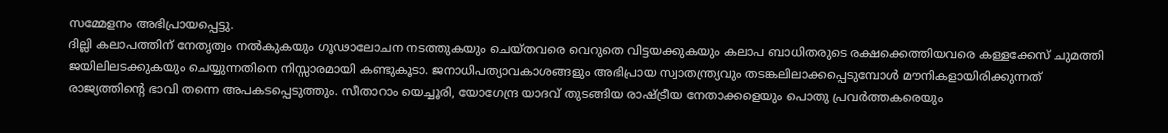സമ്മേളനം അഭിപ്രായപ്പെട്ടു.
ദില്ലി കലാപത്തിന് നേതൃത്വം നല്‍കുകയും ഗൂഢാലോചന നടത്തുകയും ചെയ്തവരെ വെറുതെ വിട്ടയക്കുകയും കലാപ ബാധിതരുടെ രക്ഷക്കെത്തിയവരെ കള്ളക്കേസ് ചുമത്തി ജയിലിലടക്കുകയും ചെയ്യുന്നതിനെ നിസ്സാരമായി കണ്ടുകൂടാ. ജനാധിപത്യാവകാശങ്ങളും അഭിപ്രായ സ്വാതന്ത്ര്യവും തടങ്കലിലാക്കപ്പെടുമ്പോള്‍ മൗനികളായിരിക്കുന്നത് രാജ്യത്തിന്റെ ഭാവി തന്നെ അപകടപ്പെടുത്തും. സീതാറാം യെച്ചൂരി, യോഗേന്ദ്ര യാദവ് തുടങ്ങിയ രാഷ്ട്രീയ നേതാക്കളെയും പൊതു പ്രവര്‍ത്തകരെയും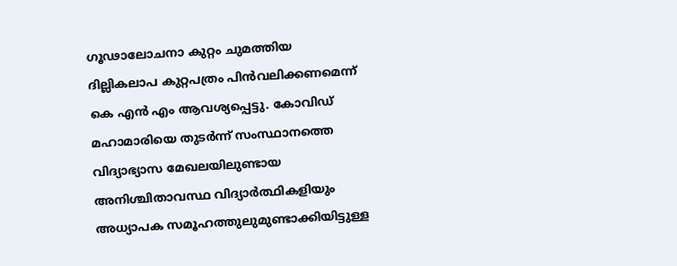ഗൂഢാലോചനാ കുറ്റം ചുമത്തിയ ദില്ലികലാപ കുറ്റപത്രം പിന്‍വലിക്കണമെന്ന് കെ എന്‍ എം ആവശ്യപ്പെട്ടു. കോവിഡ് മഹാമാരിയെ തുടര്‍ന്ന് സംസ്ഥാനത്തെ വിദ്യാഭ്യാസ മേഖലയിലുണ്ടായ അനിശ്ചിതാവസ്ഥ വിദ്യാര്‍ത്ഥികളിയും അധ്യാപക സമൂഹത്തുലുമുണ്ടാക്കിയിട്ടുള്ള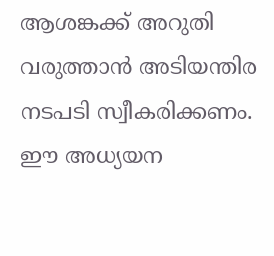ആശങ്കക്ക് അറുതി വരുത്താന്‍ അടിയന്തിര നടപടി സ്വീകരിക്കണം. ഈ അധ്യയന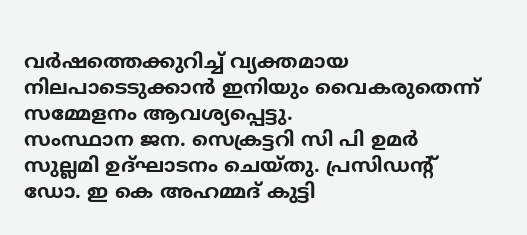വര്‍ഷത്തെക്കുറിച്ച് വ്യക്തമായ നിലപാടെടുക്കാന്‍ ഇനിയും വൈകരുതെന്ന് സമ്മേളനം ആവശ്യപ്പെട്ടു.
സംസ്ഥാന ജന. സെക്രട്ടറി സി പി ഉമര്‍ സുല്ലമി ഉദ്ഘാടനം ചെയ്തു. പ്രസിഡന്റ് ഡോ. ഇ കെ അഹമ്മദ് കുട്ടി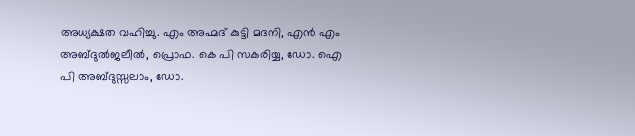അധ്യക്ഷത വഹിച്ചു. എം അഹ്മദ് കുട്ടി മദനി, എന്‍ എം അബ്ദുല്‍ജലീല്‍, പ്രൊഫ. കെ പി സകരിയ്യ, ഡോ. ഐ പി അബ്ദുസ്സലാം, ഡോ.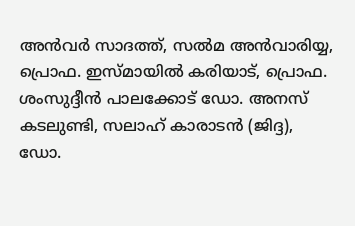അന്‍വര്‍ സാദത്ത്, സല്‍മ അന്‍വാരിയ്യ, പ്രൊഫ. ഇസ്മായില്‍ കരിയാട്, പ്രൊഫ. ശംസുദ്ദീന്‍ പാലക്കോട് ഡോ. അനസ് കടലുണ്ടി, സലാഹ് കാരാടന്‍ (ജിദ്ദ), ഡോ.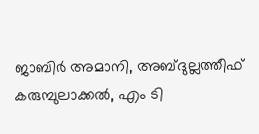ജാബിര്‍ അമാനി, അബ്ദുല്ലത്തീഫ് കരുമ്പുലാക്കല്‍, എം ടി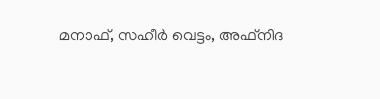മനാഫ്, സഹീര്‍ വെട്ടം, അഫ്‌നിദ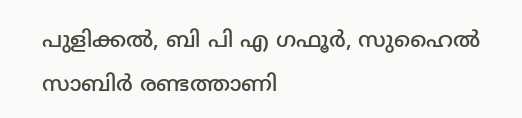പുളിക്കല്‍, ബി പി എ ഗഫൂര്‍, സുഹൈല്‍ സാബിര്‍ രണ്ടത്താണി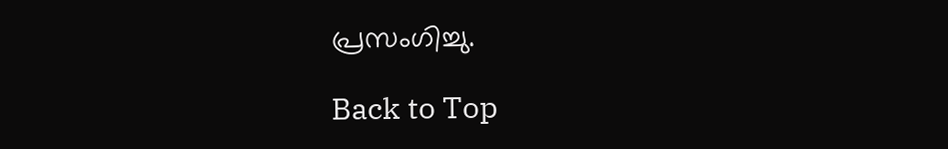പ്രസംഗിച്ചു.

Back to Top